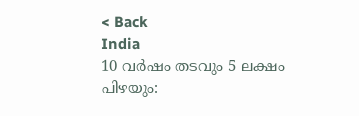< Back
India
10 വര്‍ഷം തടവും 5 ലക്ഷം പിഴയും: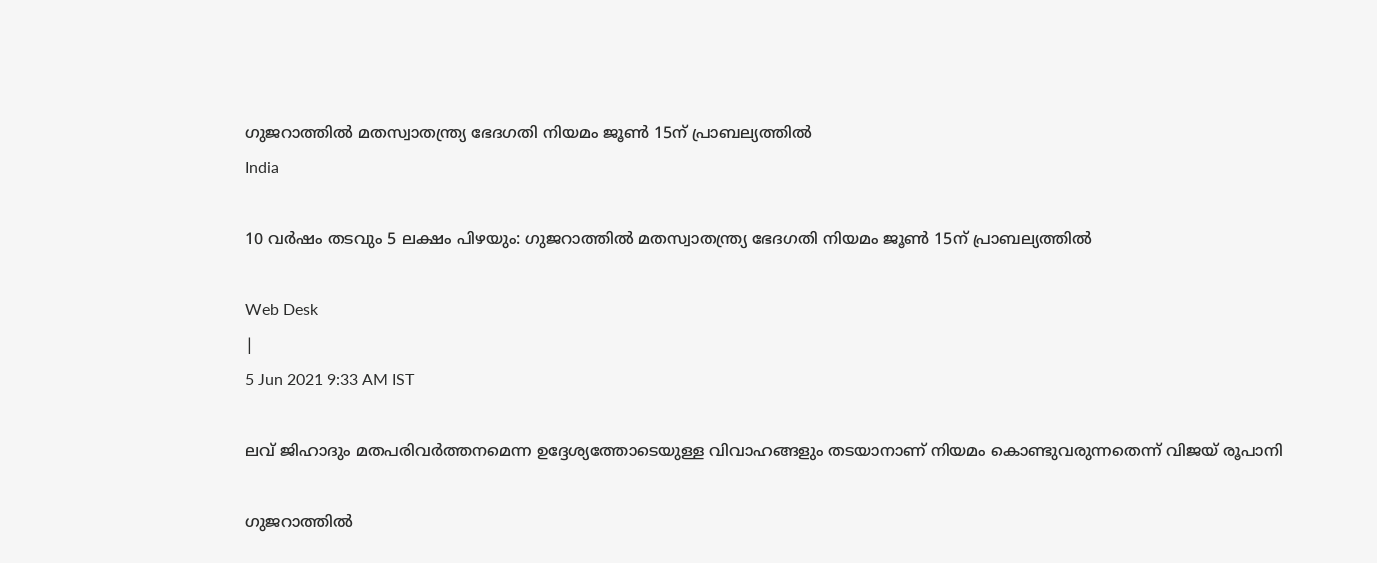ഗുജറാത്തില്‍ മതസ്വാതന്ത്ര്യ ഭേദഗതി നിയമം ജൂണ്‍ 15ന് പ്രാബല്യത്തില്‍
India

10 വര്‍ഷം തടവും 5 ലക്ഷം പിഴയും: ഗുജറാത്തില്‍ മതസ്വാതന്ത്ര്യ ഭേദഗതി നിയമം ജൂണ്‍ 15ന് പ്രാബല്യത്തില്‍

Web Desk
|
5 Jun 2021 9:33 AM IST

ലവ് ജിഹാദും മതപരിവര്‍ത്തനമെന്ന ഉദ്ദേശ്യത്തോടെയുള്ള വിവാഹങ്ങളും തടയാനാണ് നിയമം കൊണ്ടുവരുന്നതെന്ന് വിജയ് രൂപാനി

ഗുജറാത്തില്‍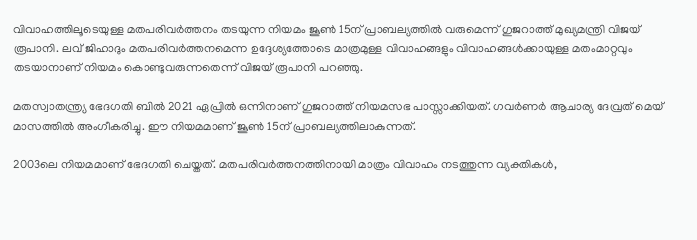വിവാഹത്തിലൂടെയുള്ള മതപരിവര്‍ത്തനം തടയുന്ന നിയമം ജൂണ്‍ 15ന് പ്രാബല്യത്തില്‍ വരുമെന്ന് ഗുജറാത്ത് മുഖ്യമന്ത്രി വിജയ് രൂപാനി. ലവ് ജിഹാദും മതപരിവര്‍ത്തനമെന്ന ഉദ്ദേശ്യത്തോടെ മാത്രമുള്ള വിവാഹങ്ങളും വിവാഹങ്ങള്‍ക്കായുള്ള മതംമാറ്റവും തടയാനാണ് നിയമം കൊണ്ടുവരുന്നതെന്ന് വിജയ് രൂപാനി പറഞ്ഞു.

മതസ്വാതന്ത്ര്യ ഭേദഗതി ബില്‍ 2021 ഏപ്രില്‍ ഒന്നിനാണ് ഗുജറാത്ത് നിയമസഭ പാസ്സാക്കിയത്. ഗവര്‍ണര്‍ ആചാര്യ ദേവ്രത് മെയ് മാസത്തില്‍ അംഗീകരിച്ചു. ഈ നിയമമാണ് ജൂണ്‍ 15ന് പ്രാബല്യത്തിലാകുന്നത്.

2003ലെ നിയമമാണ് ഭേദഗതി ചെയ്തത്. മതപരിവര്‍ത്തനത്തിനായി മാത്രം വിവാഹം നടത്തുന്ന വ്യക്തികള്‍,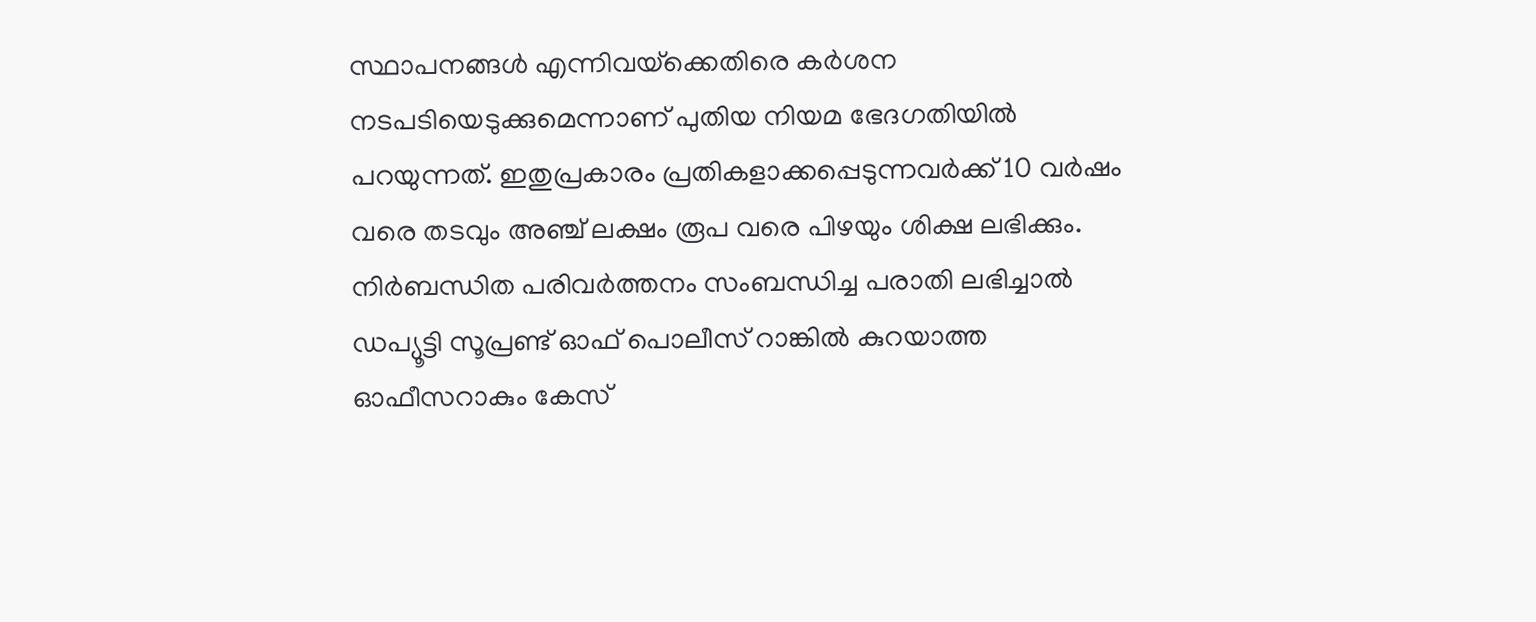സ്ഥാപനങ്ങള്‍ എന്നിവയ്‌ക്കെതിരെ കര്‍ശന നടപടിയെടുക്കുമെന്നാണ് പുതിയ നിയമ ഭേദഗതിയില്‍ പറയുന്നത്. ഇതുപ്രകാരം പ്രതികളാക്കപ്പെടുന്നവര്‍ക്ക് 10 വര്‍ഷം വരെ തടവും അഞ്ച് ലക്ഷം രൂപ വരെ പിഴയും ശിക്ഷ ലഭിക്കും. നിര്‍ബന്ധിത പരിവര്‍ത്തനം സംബന്ധിച്ച പരാതി ലഭിച്ചാല്‍ ഡപ്യൂട്ടി സൂപ്രണ്ട് ഓഫ് പൊലീസ് റാങ്കില്‍ കുറയാത്ത ഓഫീസറാകും കേസ്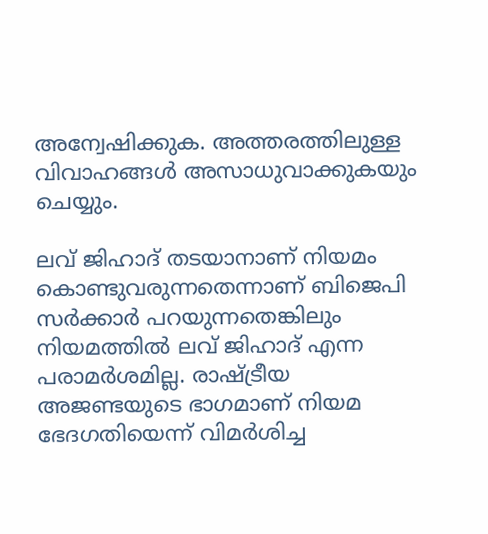അന്വേഷിക്കുക. അത്തരത്തിലുള്ള വിവാഹങ്ങള്‍ അസാധുവാക്കുകയും ചെയ്യും.

ലവ് ജിഹാദ് തടയാനാണ് നിയമം കൊണ്ടുവരുന്നതെന്നാണ് ബിജെപി സര്‍ക്കാര്‍ പറയുന്നതെങ്കിലും നിയമത്തില്‍ ലവ് ജിഹാദ് എന്ന പരാമര്‍ശമില്ല. രാഷ്ട്രീയ അജണ്ടയുടെ ഭാഗമാണ് നിയമ ഭേദഗതിയെന്ന് വിമര്‍ശിച്ച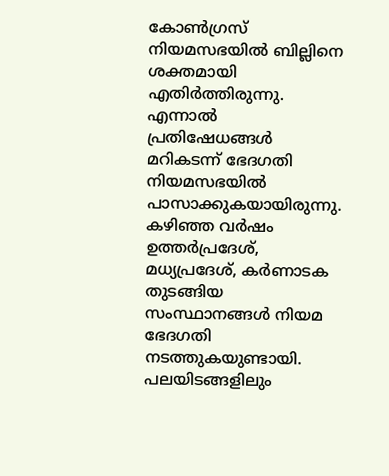കോണ്‍ഗ്രസ് നിയമസഭയില്‍ ബില്ലിനെ ശക്തമായി എതിര്‍ത്തിരുന്നു. എന്നാല്‍ പ്രതിഷേധങ്ങള്‍ മറികടന്ന് ഭേദഗതി നിയമസഭയില്‍ പാസാക്കുകയായിരുന്നു. കഴിഞ്ഞ വര്‍ഷം ഉത്തര്‍പ്രദേശ്, മധ്യപ്രദേശ്, കര്‍ണാടക തുടങ്ങിയ സംസ്ഥാനങ്ങള്‍ നിയമ ഭേദഗതി നടത്തുകയുണ്ടായി. പലയിടങ്ങളിലും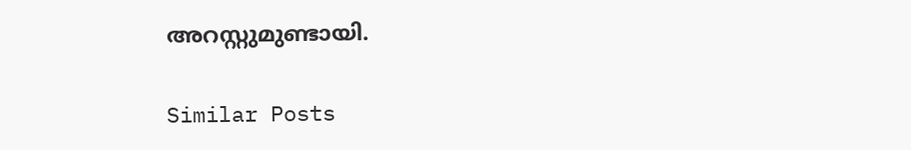അറസ്റ്റുമുണ്ടായി.

Similar Posts